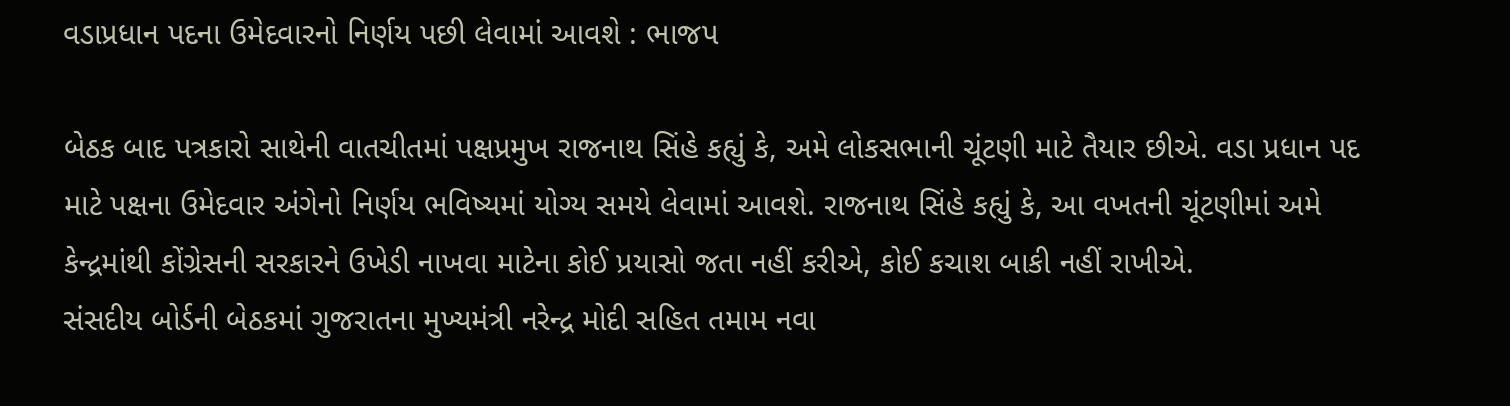વડાપ્રધાન પદના ઉમેદવારનો નિર્ણય પછી લેવામાં આવશે : ભાજપ

બેઠક બાદ પત્રકારો સાથેની વાતચીતમાં પક્ષપ્રમુખ રાજનાથ સિંહે કહ્યું કે, અમે લોકસભાની ચૂંટણી માટે તૈયાર છીએ. વડા પ્રધાન પદ માટે પક્ષના ઉમેદવાર અંગેનો નિર્ણય ભવિષ્યમાં યોગ્ય સમયે લેવામાં આવશે. રાજનાથ સિંહે કહ્યું કે, આ વખતની ચૂંટણીમાં અમે કેન્દ્રમાંથી કોંગ્રેસની સરકારને ઉખેડી નાખવા માટેના કોઈ પ્રયાસો જતા નહીં કરીએ, કોઈ કચાશ બાકી નહીં રાખીએ.
સંસદીય બોર્ડની બેઠકમાં ગુજરાતના મુખ્યમંત્રી નરેન્દ્ર મોદી સહિત તમામ નવા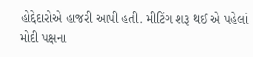હોદ્દેદારોએ હાજરી આપી હતી. મીટિંગ શરૂ થઈ એ પહેલાં મોદી પક્ષના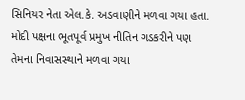સિનિયર નેતા એલ.કે. અડવાણીને મળવા ગયા હતા. મોદી પક્ષના ભૂતપૂર્વ પ્રમુખ નીતિન ગડકરીને પણ તેમના નિવાસસ્થાને મળવા ગયા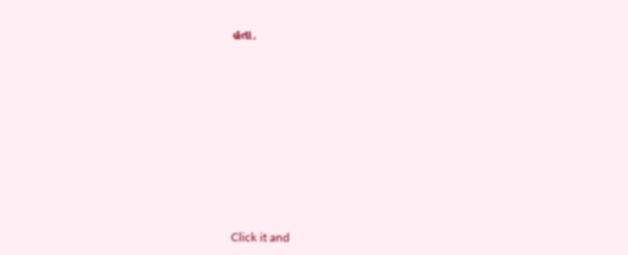હતા.












Click it and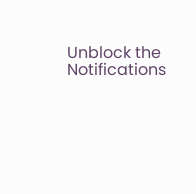Unblock the Notifications